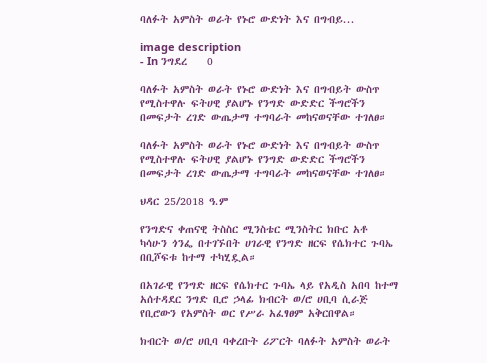ባለፉት አምስት ወራት የኑሮ ውድነት እና በግብይ...

image description
- In ንግደረ    0

ባለፉት አምስት ወራት የኑሮ ውድነት እና በግብይት ውስጥ የሚስተዋሉ ፍትሀዊ ያልሆኑ የንግድ ውድድር ችግሮችን በመፍታት ረገድ ውጤታማ ተግባራት መከናወናቸው ተገለፀ።

ባለፉት አምስት ወራት የኑሮ ውድነት እና በግብይት ውስጥ የሚስተዋሉ ፍትሀዊ ያልሆኑ የንግድ ውድድር ችግሮችን በመፍታት ረገድ ውጤታማ ተግባራት መከናወናቸው ተገለፀ።

ህዳር 25/2018 ዓ.ም

የንግድና ቀጠናዊ ትስስር ሚንስቴር ሚንስትር ክቡር አቶ ካሳሁን ጎንፌ በተገኙበት ሀገራዊ የንግድ ዘርፍ የሴክተር ጉባኤ በቢሾፍቱ ከተማ ተካሂዷል።

በአገራዊ የንግድ ዘርፍ የሴክተር ጉባኤ ላይ የአዲስ አበባ ከተማ አሰተዳደር ንግድ ቢሮ ኃላፊ ክብርት ወ/ሮ ሀቢባ ሲራጅ የቢሮውን የአምስት ወር የሥራ አፈፃፀም አቅርበዋል።

ክብርት ወ/ሮ ሀቢባ ባቀረቡት ሪፖርት ባለፉት አምስት ወራት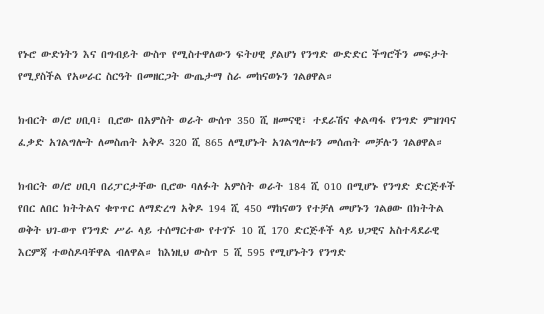የኑሮ ውድነትን እና በግብይት ውስጥ የሚስተዋለውን ፍትሀዊ ያልሆነ የንግድ ውድድር ችግሮችን መፍታት የሚያስችል የአሠራር ስርዓት በመዘርጋት ውጤታማ ስራ መከናወኑን ገልፀዋል።

ክብርት ወ/ሮ ሀቢባ፣ ቢሮው በአምስት ወራት ውሰጥ 350 ሺ ዘመናዊ፣ ተደራሽና ቀልጣፋ የንግድ ምዝገባና ፈቃድ አገልግሎት ለመስጠት አቅዶ 320 ሺ 865 ለሚሆኑት አገልግሎቱን መሰጠት መቻሉን ገልፀዋል።

ክብርት ወ/ሮ ሀቢባ በሪፓርታቸው ቢሮው ባለፉት አምስት ወራት 184 ሺ 010 በሚሆኑ የንግድ ድርጅቶች የበር ለበር ክትትልና ቁጥጥር ለማድረግ አቅዶ 194 ሺ 450 ማከናወን የተቻለ መሆኑን ገልፀው በክትትል ወቅት ህገ-ወጥ የንግድ ሥራ ላይ ተሰማርተው የተገኙ 10 ሺ 170 ድርጅቶች ላይ ህጋዊና አስተዳደራዊ እርምጃ ተወስዶባቸዋል ብለዋል። ከእነዚህ ውስጥ 5 ሺ 595 የሚሆኑትን የንግድ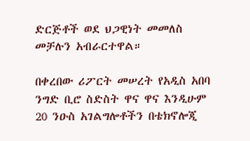ድርጅቶች ወደ ህጋዊነት መመለስ መቻሉን አብራርተዋል።

በቀረበው ሪፖርት መሠረት የአዲስ አበባ ንግድ ቢሮ ስድስት ዋና ዋና እንዲሁም 20 ንዑስ አገልግሎቶችን በቴክኖሎጂ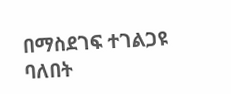በማስደገፍ ተገልጋዩ ባለበት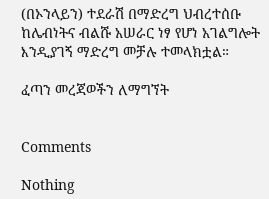(በኦንላይን) ተደራሽ በማድረግ ህብረተሰቡ ከሌብነትና ብልሹ አሠራር ነፃ የሆነ አገልግሎት እንዲያገኝ ማድረግ መቻሉ ተመላክቷል።

ፈጣን መረጃወችን ለማግኘት


Comments

Nothing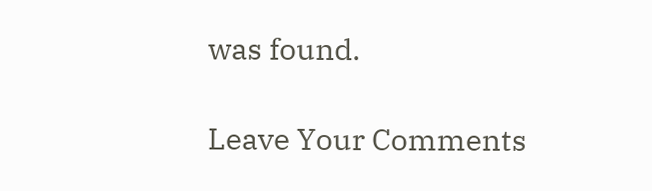was found.

Leave Your Comments